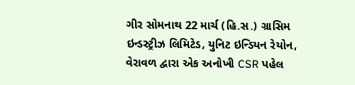ગીર સોમનાથ 22 માર્ચ (હિ.સ.) ગ્રાસિમ ઇન્ડસ્ટ્રીઝ લિમિટેડ, યુનિટ ઇન્ડિયન રેયોન, વેરાવળ દ્વારા એક અનોખી CSR પહેલ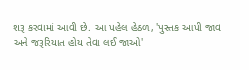શરૂ કરવામાં આવી છે. આ પહેલ હેઠળ, 'પુસ્તક આપી જાવ અને જરૂરિયાત હોય તેવા લઈ જાઓ'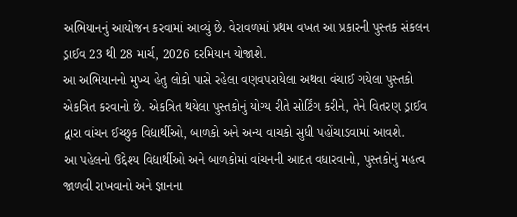અભિયાનનું આયોજન કરવામાં આવ્યું છે. વેરાવળમાં પ્રથમ વખત આ પ્રકારની પુસ્તક સંકલન ડ્રાઈવ 23 થી 28 માર્ચ, 2026 દરમિયાન યોજાશે.
આ અભિયાનનો મુખ્ય હેતુ લોકો પાસે રહેલા વણવપરાયેલા અથવા વંચાઈ ગયેલા પુસ્તકો એકત્રિત કરવાનો છે. એકત્રિત થયેલા પુસ્તકોનું યોગ્ય રીતે સોર્ટિંગ કરીને, તેને વિતરણ ડ્રાઈવ દ્વારા વાંચન ઈચ્છુક વિદ્યાર્થીઓ, બાળકો અને અન્ય વાચકો સુધી પહોંચાડવામાં આવશે.
આ પહેલનો ઉદ્દેશ્ય વિદ્યાર્થીઓ અને બાળકોમાં વાંચનની આદત વધારવાનો, પુસ્તકોનું મહત્વ જાળવી રાખવાનો અને જ્ઞાનના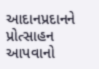આદાનપ્રદાનને પ્રોત્સાહન આપવાનો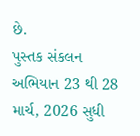છે.
પુસ્તક સંકલન અભિયાન 23 થી 28 માર્ચ, 2026 સુધી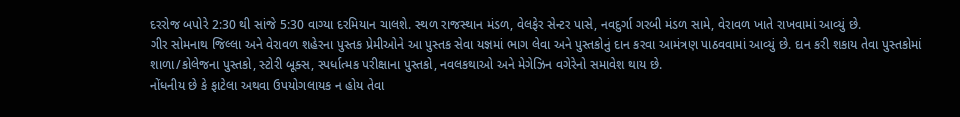દરરોજ બપોરે 2:30 થી સાંજે 5:30 વાગ્યા દરમિયાન ચાલશે. સ્થળ રાજસ્થાન મંડળ, વેલફેર સેન્ટર પાસે, નવદુર્ગા ગરબી મંડળ સામે, વેરાવળ ખાતે રાખવામાં આવ્યું છે.
ગીર સોમનાથ જિલ્લા અને વેરાવળ શહેરના પુસ્તક પ્રેમીઓને આ પુસ્તક સેવા યજ્ઞમાં ભાગ લેવા અને પુસ્તકોનું દાન કરવા આમંત્રણ પાઠવવામાં આવ્યું છે. દાન કરી શકાય તેવા પુસ્તકોમાં શાળા/કોલેજના પુસ્તકો, સ્ટોરી બૂક્સ, સ્પર્ધાત્મક પરીક્ષાના પુસ્તકો, નવલકથાઓ અને મેગેઝિન વગેરેનો સમાવેશ થાય છે.
નોંધનીય છે કે ફાટેલા અથવા ઉપયોગલાયક ન હોય તેવા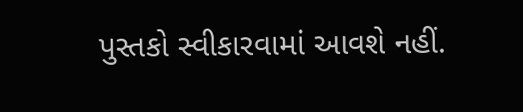પુસ્તકો સ્વીકારવામાં આવશે નહીં.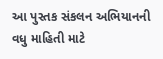આ પુસ્તક સંકલન અભિયાનની વધુ માહિતી માટે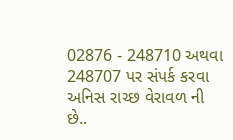02876 - 248710 અથવા 248707 પર સંપર્ક કરવા અનિસ રાચ્છ વેરાવળ ની છે..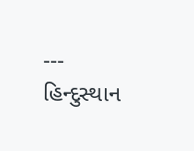---
હિન્દુસ્થાન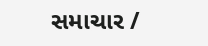સમાચાર /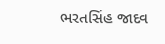ભરતસિંહ જાદવ